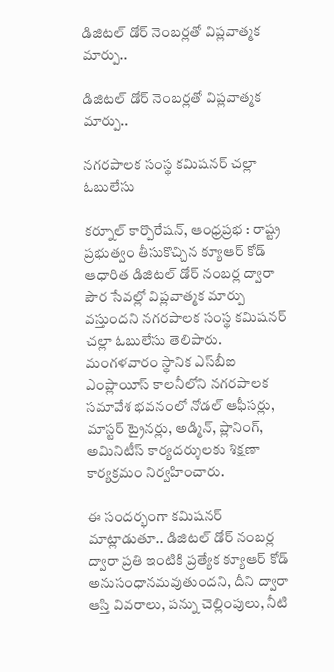డిజిటల్ డోర్ నెంబర్లతో విప్లవాత్మక మార్పు..

డిజిటల్ డోర్ నెంబర్లతో విప్లవాత్మక మార్పు..

నగరపాలక సంస్థ కమిషనర్ చల్లా ఓబులేసు

కర్నూల్ కార్పొరేషన్, ఆంధ్రప్రభ : రాష్ట్ర ప్రభుత్వం తీసుకొచ్చిన క్యూఆర్ కోడ్ ఆధారిత డిజిటల్ డోర్ నంబర్ల ద్వారా పౌర సేవల్లో విప్లవాత్మక మార్పు వస్తుందని నగరపాలక సంస్థ కమిషనర్ చల్లా ఓబులేసు తెలిపారు. మంగళవారం స్థానిక ఎస్‌బీఐ ఎంప్లాయీస్ కాలనీలోని నగరపాలక సమావేశ భవనంలో నోడల్ ఆఫీసర్లు, మాస్టర్ ట్రైనర్లు, అడ్మిన్, ప్లానింగ్, అమినిటీస్ కార్యదర్శులకు శిక్షణా కార్యక్రమం నిర్వహించారు.

ఈ సందర్భంగా కమిషనర్ మాట్లాడుతూ.. డిజిటల్ డోర్ నంబర్ల ద్వారా ప్రతి ఇంటికి ప్రత్యేక క్యూఆర్ కోడ్ అనుసంధానమవుతుందని, దీని ద్వారా ఆస్తి వివరాలు, పన్ను చెల్లింపులు, నీటి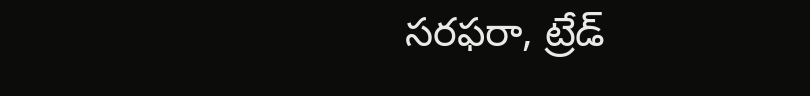సరఫరా, ట్రేడ్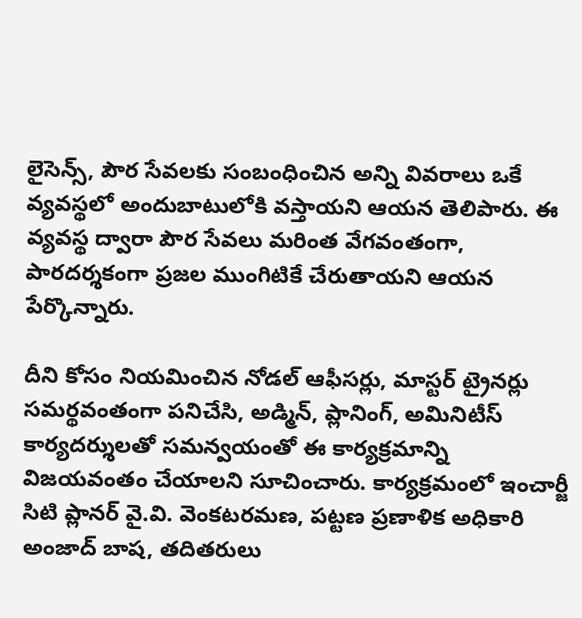లైసెన్స్, పౌర సేవలకు సంబంధించిన అన్ని వివరాలు ఒకే వ్యవస్థలో అందుబాటులోకి వస్తాయని ఆయన తెలిపారు. ఈ వ్యవస్థ ద్వారా పౌర సేవలు మరింత వేగవంతంగా, పారదర్శకంగా ప్రజల ముంగిటికే చేరుతాయని ఆయన పేర్కొన్నారు.

దీని కోసం నియమించిన నోడల్ ఆఫీసర్లు, మాస్టర్ ట్రైనర్లు సమర్థవంతంగా పనిచేసి, అడ్మిన్, ప్లానింగ్, అమినిటీస్ కార్యదర్శులతో సమన్వయంతో ఈ కార్యక్రమాన్ని విజయవంతం చేయాలని సూచించారు. కార్యక్రమంలో ఇంచార్జీ సిటి ప్లానర్ వై.వి. వెంకటరమణ, పట్టణ ప్రణాళిక అధికారి అంజాద్ బాష, తదితరులు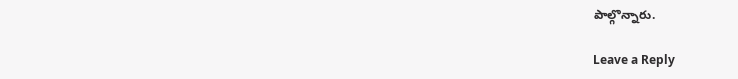పాల్గొన్నారు.

Leave a Reply